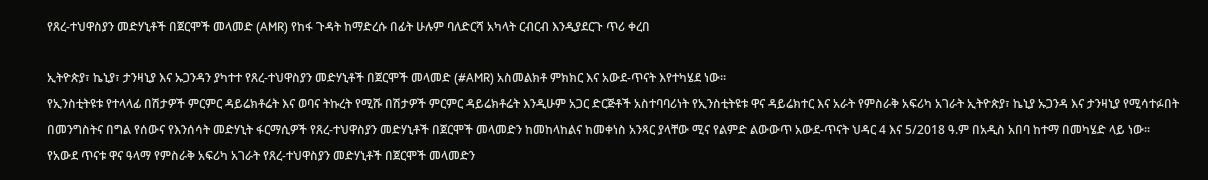የጸረ-ተህዋስያን መድሃኒቶች በጀርሞች መላመድ (AMR) የከፋ ጉዳት ከማድረሱ በፊት ሁሉም ባለድርሻ አካላት ርብርብ እንዲያደርጉ ጥሪ ቀረበ

ኢትዮጵያ፣ ኬኒያ፣ ታንዛኒያ እና ኡጋንዳን ያካተተ የጸረ-ተህዋስያን መድሃኒቶች በጀርሞች መላመድ (#AMR) አስመልክቶ ምክክር እና አውደ-ጥናት እየተካሄደ ነው፡፡
የኢንስቲትዩቱ የተላላፊ በሽታዎች ምርምር ዳይሬክቶሬት እና ወባና ትኩረት የሚሹ በሽታዎች ምርምር ዳይሬክቶሬት እንዲሁም አጋር ድርጅቶች አስተባባሪነት የኢንስቲትዩቱ ዋና ዳይሬክተር እና አራት የምስራቅ አፍሪካ አገራት ኢትዮጵያ፣ ኬኒያ ኡጋንዳ እና ታንዛኒያ የሚሳተፉበት በመንግስትና በግል የሰውና የእንሰሳት መድሃኒት ፋርማሲዎች የጸረ-ተህዋስያን መድሃኒቶች በጀርሞች መላመድን ከመከላከልና ከመቀነስ አንጻር ያላቸው ሚና የልምድ ልውውጥ አውደ-ጥናት ህዳር 4 እና 5/2018 ዓ.ም በአዲስ አበባ ከተማ በመካሄድ ላይ ነው፡፡
የአውደ ጥናቱ ዋና ዓላማ የምስራቅ አፍሪካ አገራት የጸረ-ተህዋስያን መድሃኒቶች በጀርሞች መላመድን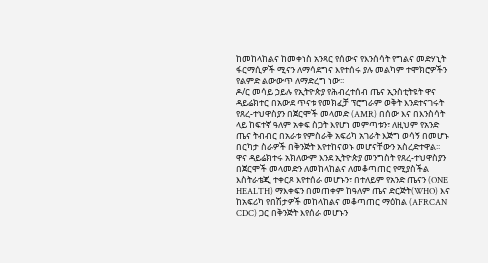ከመከላከልና ከመቀነስ አንጻር የሰውና የእንሰሳት የግልና መድሃኒት ፋርማሲዎች ሚናን ለማሳደግና እየተሰሩ ያሉ መልካም ተሞክሮዎችን የልምድ ልውውጥ ለማድረግ ነው፡፡
ዶ/ር መሳይ ኃይሉ የኢትዮጵያ የሕብረተሰብ ጤና ኢንስቲትዩት ዋና ዳይሬክተር በአውደ ጥናቱ የመክፈቻ ፕሮግራም ወቅት እንደተናገሩት የጸረ-ተህዋስያን በጀርሞች መላመድ (AMR) በሰው እና በእንስሳት ላይ ከፍተኛ ዓለም አቀፍ ስጋት እየሆነ መምጣቱን፣ ለዚህም የአንድ ጤና ትብብር በአራቱ የምስራቅ አፍሪካ አገራት እጅግ ወሳኝ በመሆኑ በርካታ ስራዎች በቅንጅት እየተከናወኑ መሆናቸውን አስረድተዋል፡፡
ዋና ዳይሬክተሩ አክለውም እንደ ኢትዮጵያ መንግስት የጸረ-ተህዋስያን በጀርሞች መላመድን ለመከላከልና ለመቆጣጠር የሚያስችል እስትራቴጂ ተቀርጾ እየተሰራ መሆኑን፣ በተለይም የአንድ ጤናን (ONE HEALTH) ማእቀፍን በመጠቀም ከዓለም ጤና ድርጅት(WHO) እና ከአፍሪካ የበሽታዎች መከላከልና መቆጣጠር ማዕከል (AFRCAN CDC) ጋር በቅንጅት እየሰራ መሆኑን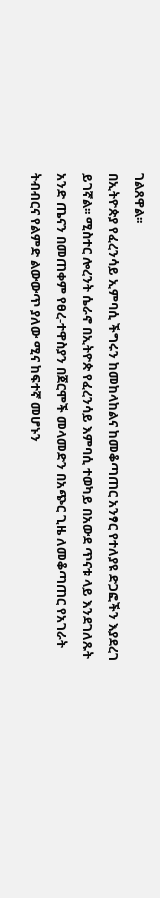ገልጸዋል፡፡
በኢትዮጵያ የፈረንሳይ ኢምባሲ ችግሩን ከመከላከልና ከመቆጣጠር አንፃር የተለያዩ ድጋፎችን እያደረገ ይገኛል፡፡ ሚስተር ሎረንት ሴራኖ በኢትዮጵ የፈረንሳይ እምባሲ ተወካይ በአውደ ጥናቱ ላይ እንደገለጹት አንድ ጤናን በመጠቀም የፀረ-ተዋስያን በጀርሞች መላመድን በአጭር ጊዜ ለመቆጣጠር የአገራት ትብብርና የልምድ ልውውጥ ያለው ሚና ከፍተኛ መሆኑን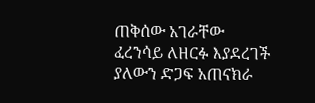ጠቅሰው አገራቸው ፈረንሳይ ለዘርፉ እያደረገች ያለውን ድጋፍ አጠናክራ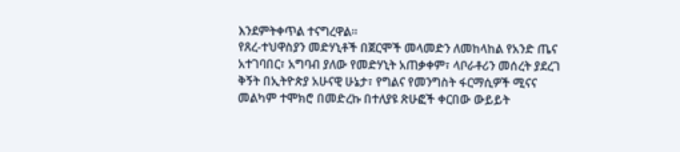እንደምትቀጥል ተናግረዋል፡፡
የጸረ-ተህዋስያን መድሃኒቶች በጀርሞች መላመድን ለመከላከል የአንድ ጤና አተገባበር፣ አግባብ ያለው የመድሃኒት አጠቃቀም፣ ላቦራቶሪን መሰረት ያደረገ ቅኝት በኢትዮጵያ አሁናዊ ሁኔታ፣ የግልና የመንግስት ፋርማሲዎች ሚናና መልካም ተሞክሮ በመድረኩ በተለያዩ ጽሁፎች ቀርበው ውይይት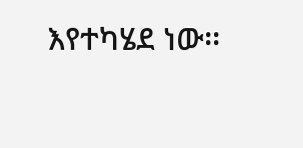እየተካሄደ ነው፡፡